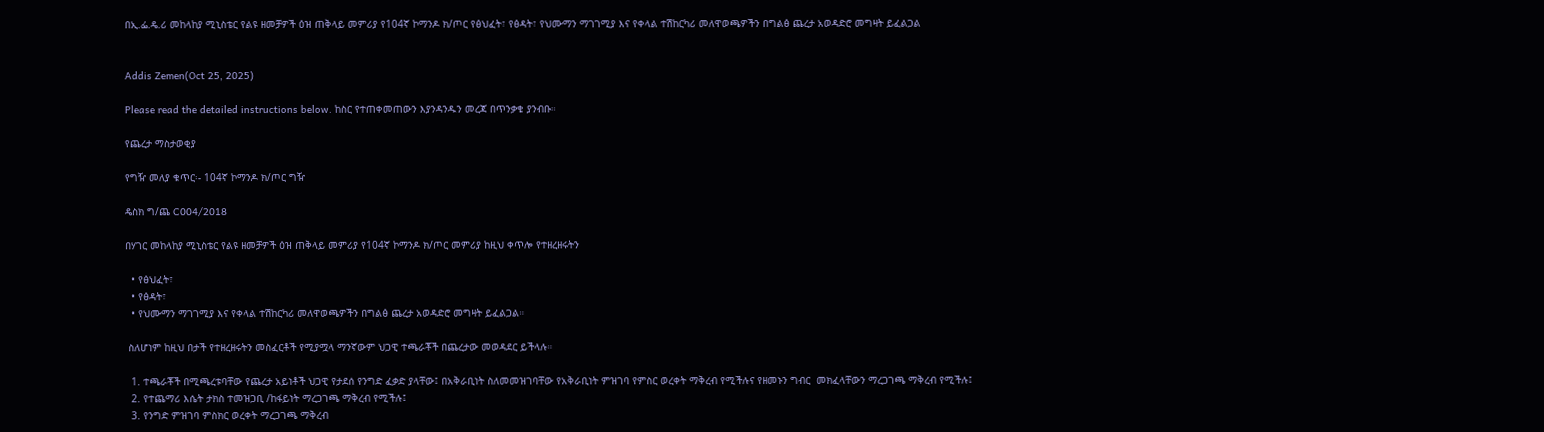በኢ.ፌ.ዴ.ሪ መከላከያ ሚኒስቴር የልዩ ዘመቻዎች ዕዝ ጠቅላይ መምሪያ የ104ኛ ኮማንዶ ክ/ጦር የፅህፈት፣ የፅዳት፣ የህሙማን ማገገሚያ እና የቀላል ተሽከርካሪ መለዋወጫዎችን በግልፅ ጨረታ አወዳድሮ መግዛት ይፈልጋል


Addis Zemen(Oct 25, 2025)

Please read the detailed instructions below. ከስር የተጠቀመጠውን እያንዳንዱን መረጃ በጥንቃቄ ያንብቡ።

የጨረታ ማስታወቂያ

የግዥ መለያ ቁጥር፡- 104ኛ ኮማንዶ ክ/ጦር ግዥ

ዴስክ ግ/ጨ C004/2018

በሃገር መከላከያ ሚኒስቴር የልዩ ዘመቻዎች ዕዝ ጠቅላይ መምሪያ የ104ኛ ኮማንዶ ክ/ጦር መምሪያ ከዚህ ቀጥሎ የተዘረዘሩትን

  • የፅህፈት፣
  • የፅዳት፣
  • የህሙማን ማገገሚያ እና የቀላል ተሽከርካሪ መለዋወጫዎችን በግልፅ ጨረታ አወዳድሮ መግዛት ይፈልጋል።

 ስለሆነም ከዚህ በታች የተዘረዘሩትን መስፈርቶች የሚያሟላ ማንኛውም ህጋዊ ተጫራቾች በጨረታው መወዳደር ይችላሉ።

  1. ተጫራቾች በሚጫረቱባቸው የጨረታ አይነቶች ህጋዊ የታደሰ የንግድ ፈቃድ ያላቸው፤ በአቅራቢነት ስለመመዝገባቸው የአቅራቢነት ምዝገባ የምስር ወረቀት ማቅረብ የሚችሉና የዘመኑን ግብር  መክፈላቸውን ማረጋገጫ ማቅረብ የሚችሉ፤
  2. የተጨማሪ እሴት ታክስ ተመዝጋቢ /ከፋይነት ማረጋገጫ ማቅረብ የሚችሉ፤
  3. የንግድ ምዝገባ ምስክር ወረቀት ማረጋገጫ ማቅረብ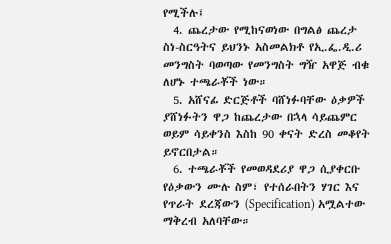የሚችሉ፤
  4. ጨረታው የሚከናወነው በግልፅ ጨረታ ስነ-ስርዓትና ይህንኑ አስመልክቶ የኢ.ፌ.ዲ.ሪ መንግስት ባወጣው የመንግስት ግዥ አዋጅ ብቁ ለሆኑ ተጫራቾች ነው።
  5. አሸናፊ ድርጅቶች ባሸነፉባቸው ዕቃዎች ያሸነፉትን ዋጋ ከጨረታው በኋላ ሳይጨምር ወይም ሳይቀንስ እስከ 90 ቀናት ድረስ መቆየት ይኖርበታል።
  6. ተጫራቾች የመወዳደሪያ ዋጋ ሲያቀርቡ የዕቃውን ሙሉ ስም፣ የተሰራበትን ሃገር እና የጥራት ደረጃውን (Specification) አሟልተው ማቅረብ አለባቸው።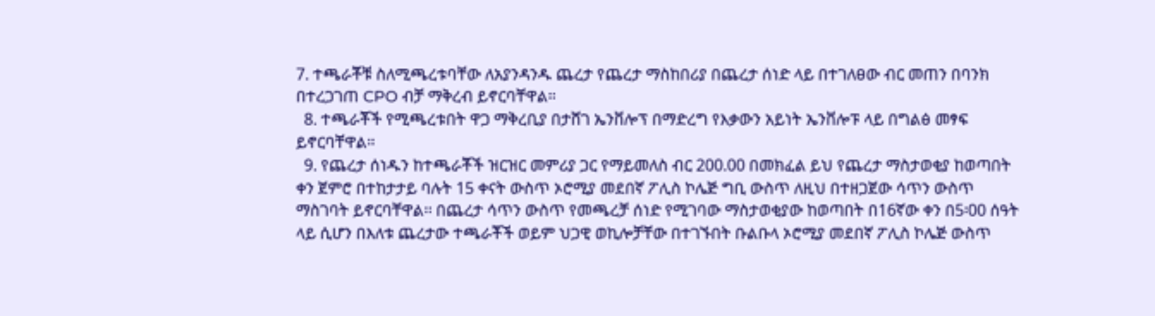7. ተጫራቾቹ ስለሚጫረቱባቸው ለአያንዳንዱ ጨረታ የጨረታ ማስከበሪያ በጨረታ ሰነድ ላይ በተገለፀው ብር መጠን በባንክ በተረጋገጠ CPO ብቻ ማቅረብ ይኖርባቸዋል።
  8. ተጫራቾች የሚጫረቱበት ዋጋ ማቅረቢያ በታሸገ ኤንቨሎፕ በማድረግ የእቃውን አይነት ኤንቨሎፑ ላይ በግልፅ መፃፍ ይኖርባቸዋል።
  9. የጨረታ ሰነዱን ከተጫራቾች ዝርዝር መምሪያ ጋር የማይመለስ ብር 200.00 በመክፈል ይህ የጨረታ ማስታወቂያ ከወጣበት ቀን ጀምሮ በተከታታይ ባሉት 15 ቀናት ውስጥ ኦሮሚያ መደበኛ ፖሊስ ኮሌጅ ግቢ ውስጥ ለዚህ በተዘጋጀው ሳጥን ውስጥ ማስገባት ይኖርባቸዋል፡፡ በጨረታ ሳጥን ውስጥ የመጫረቻ ሰነድ የሚገባው ማስታወቂያው ከወጣበት በ16ኛው ቀን በ5፡00 ሰዓት ላይ ሲሆን በእለቱ ጨረታው ተጫራቾች ወይም ህጋዊ ወኪሎቻቸው በተገኙበት ቡልቡላ ኦሮሚያ መደበኛ ፖሊስ ኮሌጅ ውስጥ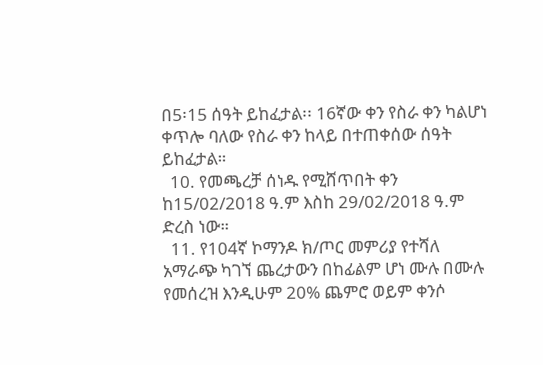በ5፡15 ሰዓት ይከፈታል፡፡ 16ኛው ቀን የስራ ቀን ካልሆነ ቀጥሎ ባለው የስራ ቀን ከላይ በተጠቀሰው ሰዓት ይከፈታል።
  10. የመጫረቻ ሰነዱ የሚሸጥበት ቀን ከ15/02/2018 ዓ.ም እስከ 29/02/2018 ዓ.ም ድረስ ነው።
  11. የ104ኛ ኮማንዶ ክ/ጦር መምሪያ የተሻለ አማራጭ ካገኘ ጨረታውን በከፊልም ሆነ ሙሉ በሙሉ የመሰረዝ እንዲሁም 20% ጨምሮ ወይም ቀንሶ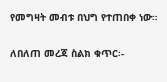የመግዛት መብቱ በህግ የተጠበቀ ነው።

ለበለጠ መረጃ ስልክ ቁጥር፡-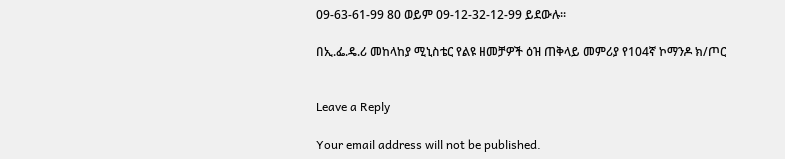09-63-61-99 80 ወይም 09-12-32-12-99 ይደውሉ።

በኢ.ፌ.ዴ.ሪ መከላከያ ሚኒስቴር የልዩ ዘመቻዎች ዕዝ ጠቅላይ መምሪያ የ104ኛ ኮማንዶ ክ/ጦር


Leave a Reply

Your email address will not be published.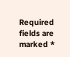Required fields are marked *